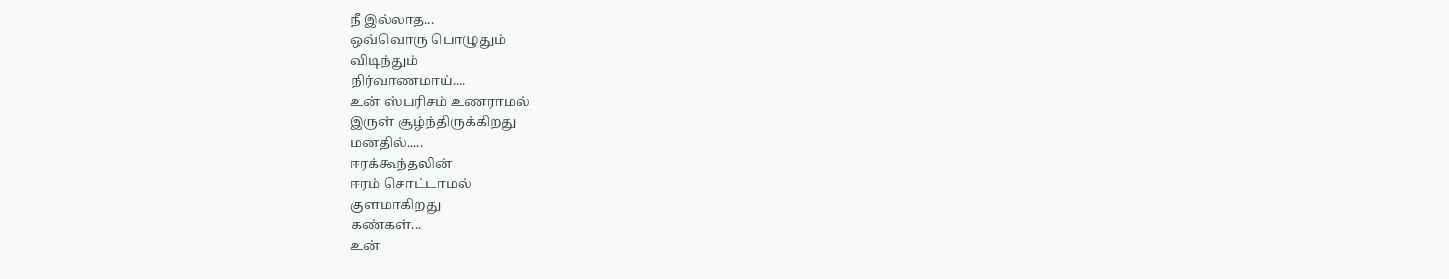நீ இல்லாத...
ஒவ்வொரு பொழுதும்
விடிந்தும்
நிர்வாணமாய்....
உன் ஸ்பரிசம் உணராமல்
இருள் சூழ்ந்திருக்கிறது
மனதில்.....
ஈரக்கூந்தலின்
ஈரம் சொட்டாமல்
குளமாகிறது
கண்கள்...
உன்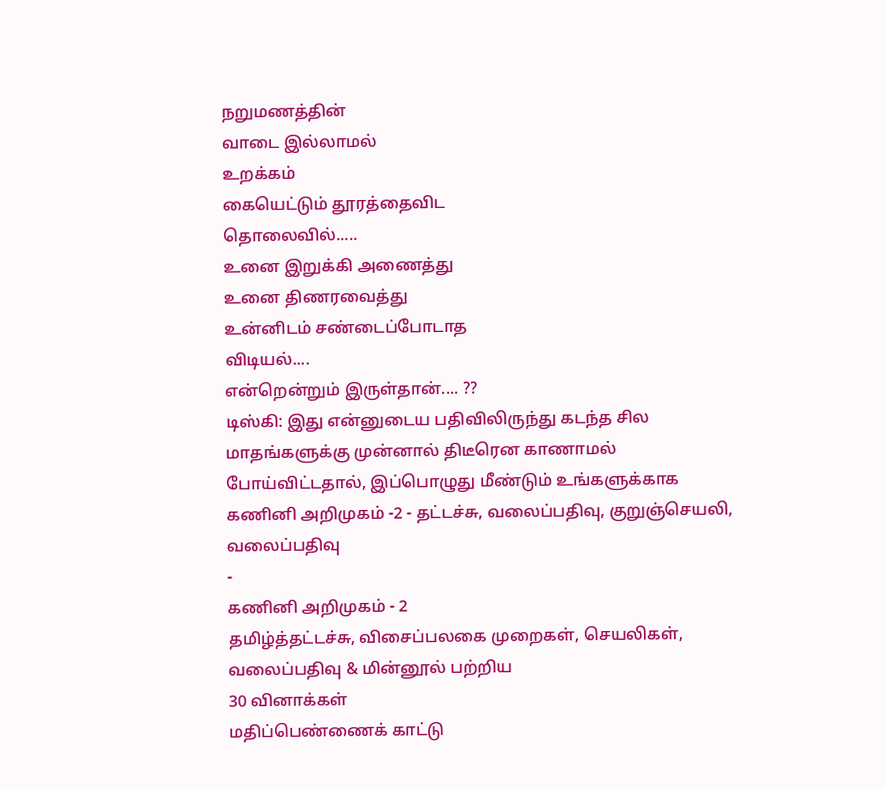நறுமணத்தின்
வாடை இல்லாமல்
உறக்கம்
கையெட்டும் தூரத்தைவிட
தொலைவில்.....
உனை இறுக்கி அணைத்து
உனை திணரவைத்து
உன்னிடம் சண்டைப்போடாத
விடியல்....
என்றென்றும் இருள்தான்.... ??
டிஸ்கி: இது என்னுடைய பதிவிலிருந்து கடந்த சில மாதங்களுக்கு முன்னால் திடீரென காணாமல் போய்விட்டதால், இப்பொழுது மீண்டும் உங்களுக்காக
கணினி அறிமுகம் -2 - தட்டச்சு, வலைப்பதிவு, குறுஞ்செயலி, வலைப்பதிவு
-
கணினி அறிமுகம் - 2
தமிழ்த்தட்டச்சு, விசைப்பலகை முறைகள், செயலிகள், வலைப்பதிவு & மின்னூல் பற்றிய
30 வினாக்கள்
மதிப்பெண்ணைக் காட்டு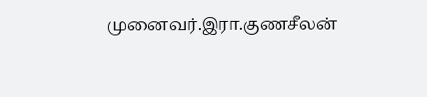முனைவர்.இரா.குணசீலன்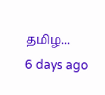தமிழ...
6 days ago